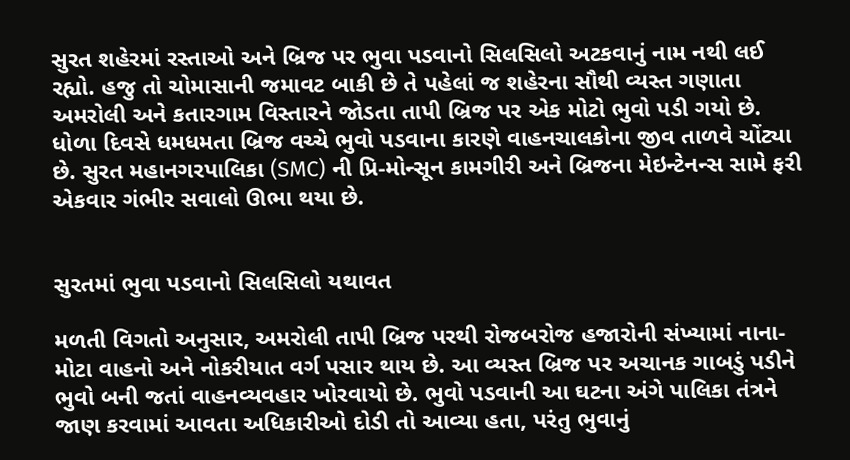સુરત શહેરમાં રસ્તાઓ અને બ્રિજ પર ભુવા પડવાનો સિલસિલો અટકવાનું નામ નથી લઈ રહ્યો. હજુ તો ચોમાસાની જમાવટ બાકી છે તે પહેલાં જ શહેરના સૌથી વ્યસ્ત ગણાતા અમરોલી અને કતારગામ વિસ્તારને જોડતા તાપી બ્રિજ પર એક મોટો ભુવો પડી ગયો છે. ધોળા દિવસે ધમધમતા બ્રિજ વચ્ચે ભુવો પડવાના કારણે વાહનચાલકોના જીવ તાળવે ચોંટ્યા છે. સુરત મહાનગરપાલિકા (SMC) ની પ્રિ-મોન્સૂન કામગીરી અને બ્રિજના મેઇન્ટેનન્સ સામે ફરી એકવાર ગંભીર સવાલો ઊભા થયા છે.


સુરતમાં ભુવા પડવાનો સિલસિલો યથાવત

મળતી વિગતો અનુસાર, અમરોલી તાપી બ્રિજ પરથી રોજબરોજ હજારોની સંખ્યામાં નાના-મોટા વાહનો અને નોકરીયાત વર્ગ પસાર થાય છે. આ વ્યસ્ત બ્રિજ પર અચાનક ગાબડું પડીને ભુવો બની જતાં વાહનવ્યવહાર ખોરવાયો છે. ભુવો પડવાની આ ઘટના અંગે પાલિકા તંત્રને જાણ કરવામાં આવતા અધિકારીઓ દોડી તો આવ્યા હતા, પરંતુ ભુવાનું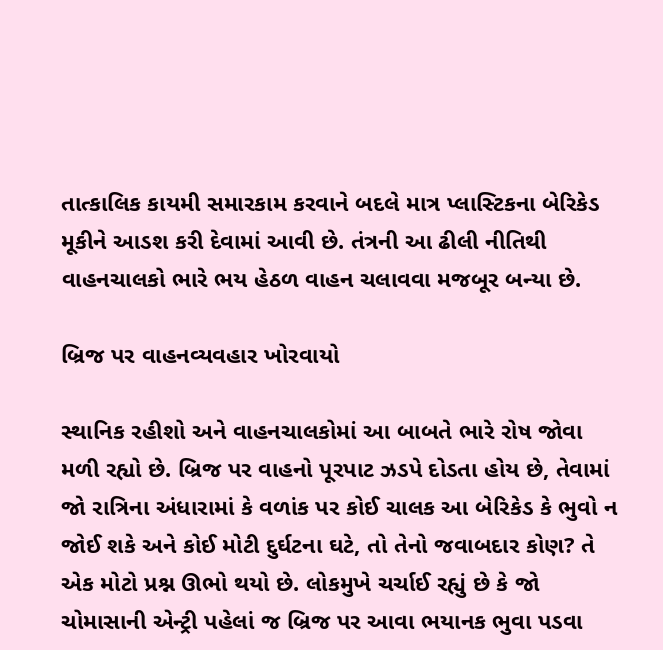તાત્કાલિક કાયમી સમારકામ કરવાને બદલે માત્ર પ્લાસ્ટિકના બેરિકેડ મૂકીને આડશ કરી દેવામાં આવી છે. તંત્રની આ ઢીલી નીતિથી વાહનચાલકો ભારે ભય હેઠળ વાહન ચલાવવા મજબૂર બન્યા છે.

બ્રિજ પર વાહનવ્યવહાર ખોરવાયો

સ્થાનિક રહીશો અને વાહનચાલકોમાં આ બાબતે ભારે રોષ જોવા મળી રહ્યો છે. બ્રિજ પર વાહનો પૂરપાટ ઝડપે દોડતા હોય છે, તેવામાં જો રાત્રિના અંધારામાં કે વળાંક પર કોઈ ચાલક આ બેરિકેડ કે ભુવો ન જોઈ શકે અને કોઈ મોટી દુર્ઘટના ઘટે, તો તેનો જવાબદાર કોણ? તે એક મોટો પ્રશ્ન ઊભો થયો છે. લોકમુખે ચર્ચાઈ રહ્યું છે કે જો ચોમાસાની એન્ટ્રી પહેલાં જ બ્રિજ પર આવા ભયાનક ભુવા પડવા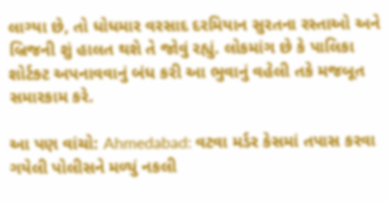લાગ્યા છે, તો ધોધમાર વરસાદ દરમિયાન સુરતના રસ્તાઓ અને બ્રિજની શું હાલત થશે તે જોવું રહ્યું. લોકમાંગ છે કે પાલિકા શોર્ટક્ટ અપનાવવાનું બંધ કરી આ ભુવાનું વહેલી તકે મજબૂત સમારકામ કરે.

આ પણ વાંચો: Ahmedabad: વટવા મર્ડર કેસમાં તપાસ કરવા ગયેલી પોલીસને મળ્યું નકલી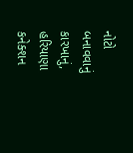નોટો બનાવવાનું કારખાનું, હરિયાણા કનેક્શન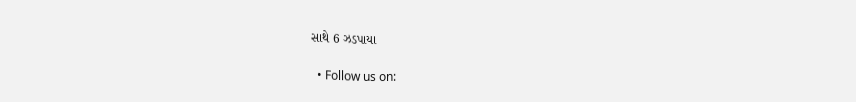સાથે 6 ઝડપાયા

  • Follow us on: